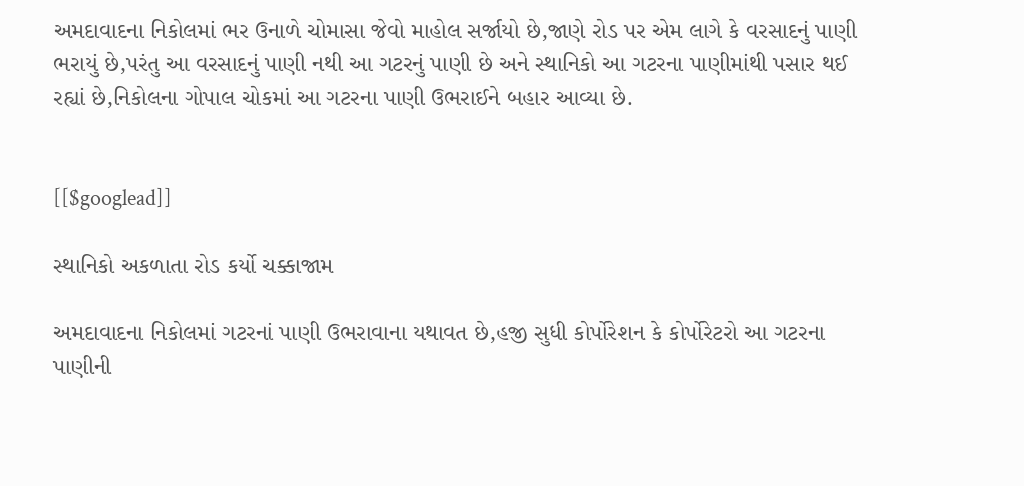અમદાવાદના નિકોલમાં ભર ઉનાળે ચોમાસા જેવો માહોલ સર્જાયો છે,જાણે રોડ પર એમ લાગે કે વરસાદનું પાણી ભરાયું છે,પરંતુ આ વરસાદનું પાણી નથી આ ગટરનું પાણી છે અને સ્થાનિકો આ ગટરના પાણીમાંથી પસાર થઈ રહ્યાં છે,નિકોલના ગોપાલ ચોકમાં આ ગટરના પાણી ઉભરાઈને બહાર આવ્યા છે.


[[$googlead]]

સ્થાનિકો અકળાતા રોડ કર્યો ચક્કાજામ

અમદાવાદના નિકોલમાં ગટરનાં પાણી ઉભરાવાના યથાવત છે,હજી સુધી કોર્પોરેશન કે કોર્પોરેટરો આ ગટરના પાણીની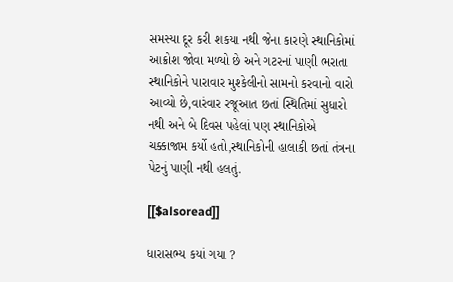સમસ્યા દૂર કરી શકયા નથી જેના કારણે સ્થાનિકોમાં આક્રોશ જોવા મળ્યો છે અને ગટરનાં પાણી ભરાતા સ્થાનિકોને પારાવાર મુશ્કેલીનો સામનો કરવાનો વારો આવ્યો છે,વારંવાર રજૂઆત છતાં સ્થિતિમાં સુધારો નથી અને બે દિવસ પહેલાં પણ સ્થાનિકોએ ચક્કાજામ કર્યો હતો,સ્થાનિકોની હાલાકી છતાં તંત્રના પેટનું પાણી નથી હલતું.

[[$alsoread]]

ધારાસભ્ય કયાં ગયા ?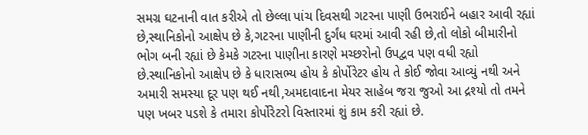સમગ્ર ઘટનાની વાત કરીએ તો છેલ્લા પાંચ દિવસથી ગટરના પાણી ઉભરાઈને બહાર આવી રહ્યાં છે,સ્થાનિકોનો આક્ષેપ છે કે,ગટરના પાણીની દુર્ગંધ ઘરમાં આવી રહી છે,તો લોકો બીમારીનો ભોગ બની રહ્યાં છે કેમકે ગટરના પાણીના કારણે મચ્છરોનો ઉપદ્વવ પણ વધી રહ્યો છે.સ્થાનિકોનો આક્ષેપ છે કે ધારાસભ્ય હોય કે કોર્પોરેટર હોય તે કોઈ જોવા આવ્યું નથી અને અમારી સમસ્યા દૂર પણ થઈ નથી,અમદાવાદના મેયર સાહેબ જરા જુઓ આ દ્રશ્યો તો તમને પણ ખબર પડશે કે તમારા કોર્પોરેટરો વિસ્તારમાં શું કામ કરી રહ્યાં છે.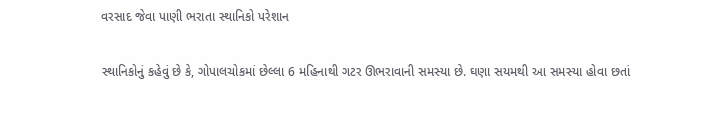વરસાદ જેવા પાણી ભરાતા સ્થાનિકો પરેશાન

સ્થાનિકોનું કહેવું છે કે, ગોપાલચોકમાં છેલ્લા 6 મહિનાથી ગટર ઊભરાવાની સમસ્યા છે. ઘણા સયમથી આ સમસ્યા હોવા છતાં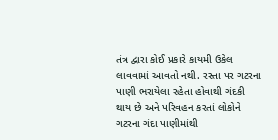તંત્ર દ્વારા કોઈ પ્રકારે કાયમી ઉકેલ લાવવામાં આવતો નથી. રસ્તા પર ગટરના પાણી ભરાયેલા રહેતા હોવાથી ગંદકી થાય છે અને પરિવહન કરતાં લોકોને ગટરના ગંદા પાણીમાંથી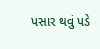પસાર થવું પડે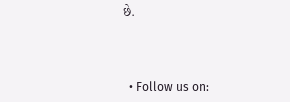છે.



  • Follow us on: